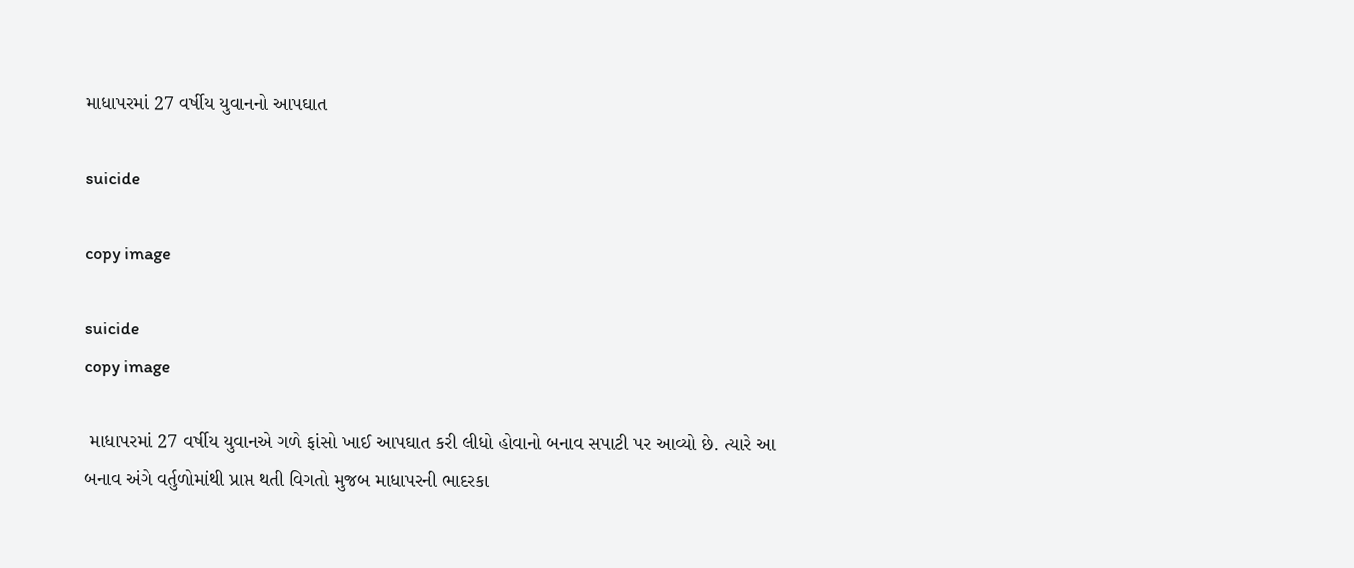માધાપરમાં 27 વર્ષીય યુવાનનો આપઘાત

suicide

copy image

suicide
copy image

 માધાપરમાં 27 વર્ષીય યુવાનએ ગળે ફાંસો ખાઈ આપઘાત કરી લીધો હોવાનો બનાવ સપાટી પર આવ્યો છે. ત્યારે આ બનાવ અંગે વર્તુળોમાંથી પ્રાપ્ત થતી વિગતો મુજબ માધાપરની ભાદરકા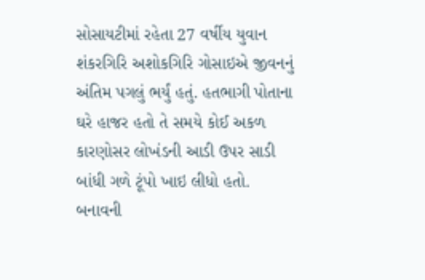સોસાયટીમાં રહેતા 27 વર્ષીય યુવાન શંકરગિરિ અશોકગિરિ ગોસાઇએ જીવનનું અંતિમ પગલું ભર્યું હતું. હતભાગી પોતાના ઘરે હાજર હતો તે સમયે કોઈ અકળ કારણોસર લોખંડની આડી ઉપર સાડી બાંધી ગળે ટૂંપો ખાઇ લીધો હતો. બનાવની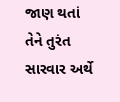જાણ થતાં તેને તુરંત સારવાર અર્થે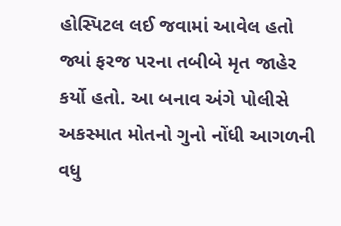હોસ્પિટલ લઈ જવામાં આવેલ હતો જ્યાં ફરજ પરના તબીબે મૃત જાહેર કર્યો હતો. આ બનાવ અંગે પોલીસે અકસ્માત મોતનો ગુનો નોંધી આગળની વધુ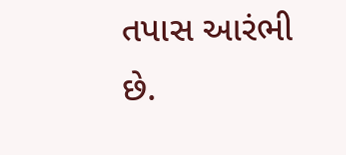તપાસ આરંભી છે.